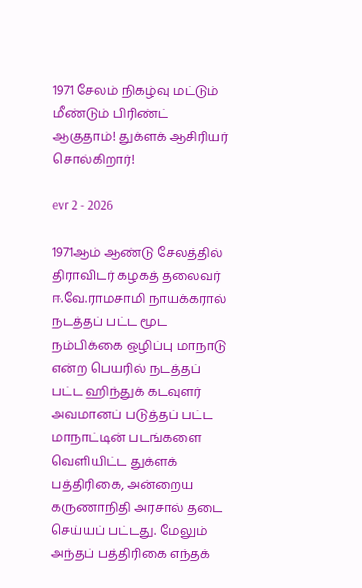1971 சேலம் நிகழ்வு மட்டும் மீண்டும் பிரிண்ட் ஆகுதாம்! துக்ளக் ஆசிரியர் சொல்கிறார்!

evr 2 - 2026

1971ஆம் ஆண்டு சேலத்தில் திராவிடர் கழகத் தலைவர் ஈ.வே.ராமசாமி நாயக்கரால் நடத்தப் பட்ட மூட நம்பிக்கை ஒழிப்பு மாநாடு என்ற பெயரில் நடத்தப் பட்ட ஹிந்துக் கடவுளர் அவமானப் படுத்தப் பட்ட மாநாட்டின் படங்களை வெளியிட்ட துக்ளக் பத்திரிகை, அன்றைய கருணாநிதி அரசால் தடை செய்யப் பட்டது. மேலும் அந்தப் பத்திரிகை எந்தக்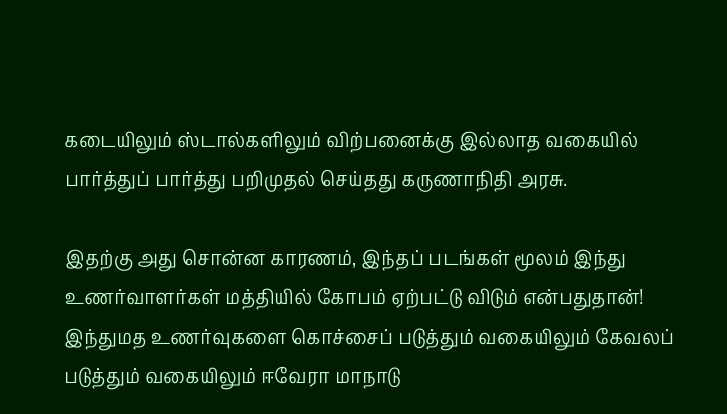கடையிலும் ஸ்டால்களிலும் விற்பனைக்கு இல்லாத வகையில் பார்த்துப் பார்த்து பறிமுதல் செய்தது கருணாநிதி அரசு.

இதற்கு அது சொன்ன காரணம், இந்தப் படங்கள் மூலம் இந்து உணர்வாளர்கள் மத்தியில் கோபம் ஏற்பட்டு விடும் என்பதுதான்! இந்துமத உணர்வுகளை கொச்சைப் படுத்தும் வகையிலும் கேவலப் படுத்தும் வகையிலும் ஈவேரா மாநாடு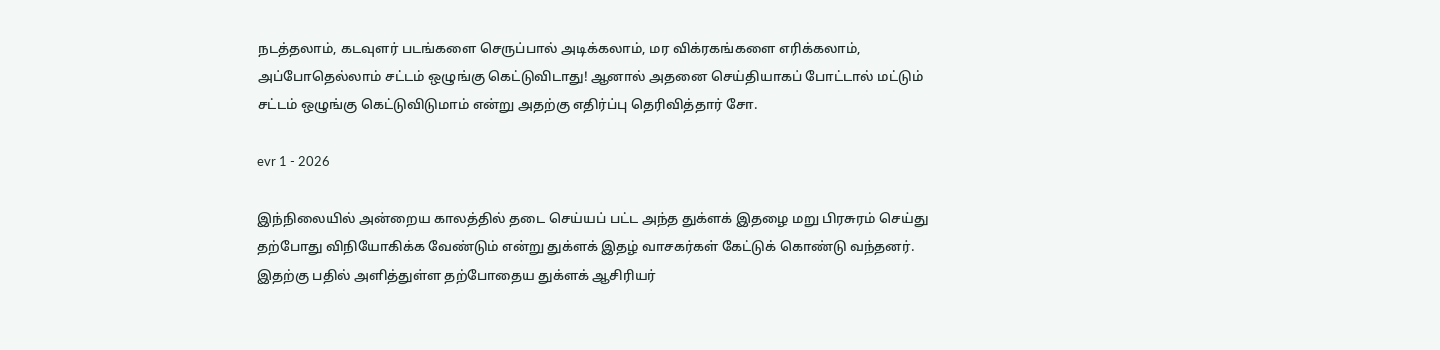நடத்தலாம், கடவுளர் படங்களை செருப்பால் அடிக்கலாம், மர விக்ரகங்களை எரிக்கலாம், அப்போதெல்லாம் சட்டம் ஒழுங்கு கெட்டுவிடாது! ஆனால் அதனை செய்தியாகப் போட்டால் மட்டும் சட்டம் ஒழுங்கு கெட்டுவிடுமாம் என்று அதற்கு எதிர்ப்பு தெரிவித்தார் சோ.

evr 1 - 2026

இந்நிலையில் அன்றைய காலத்தில் தடை செய்யப் பட்ட அந்த துக்ளக் இதழை மறு பிரசுரம் செய்து தற்போது விநியோகிக்க வேண்டும் என்று துக்ளக் இதழ் வாசகர்கள் கேட்டுக் கொண்டு வந்தனர். இதற்கு பதில் அளித்துள்ள தற்போதைய துக்ளக் ஆசிரியர்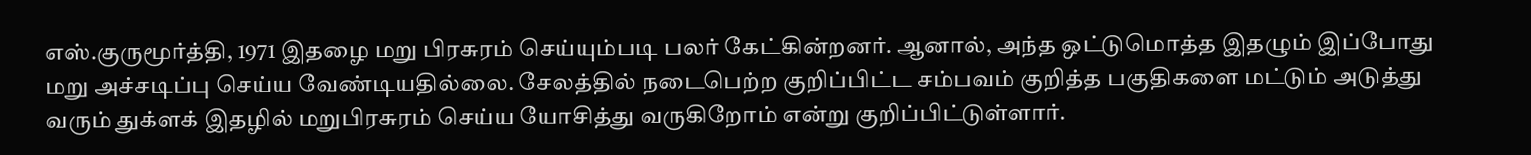எஸ்.குருமூர்த்தி, 1971 இதழை மறு பிரசுரம் செய்யும்படி பலர் கேட்கின்றனர். ஆனால், அந்த ஒட்டுமொத்த இதழும் இப்போது மறு அச்சடிப்பு செய்ய வேண்டியதில்லை. சேலத்தில் நடைபெற்ற குறிப்பிட்ட சம்பவம் குறித்த பகுதிகளை மட்டும் அடுத்து வரும் துக்ளக் இதழில் மறுபிரசுரம் செய்ய யோசித்து வருகிறோம் என்று குறிப்பிட்டுள்ளார்.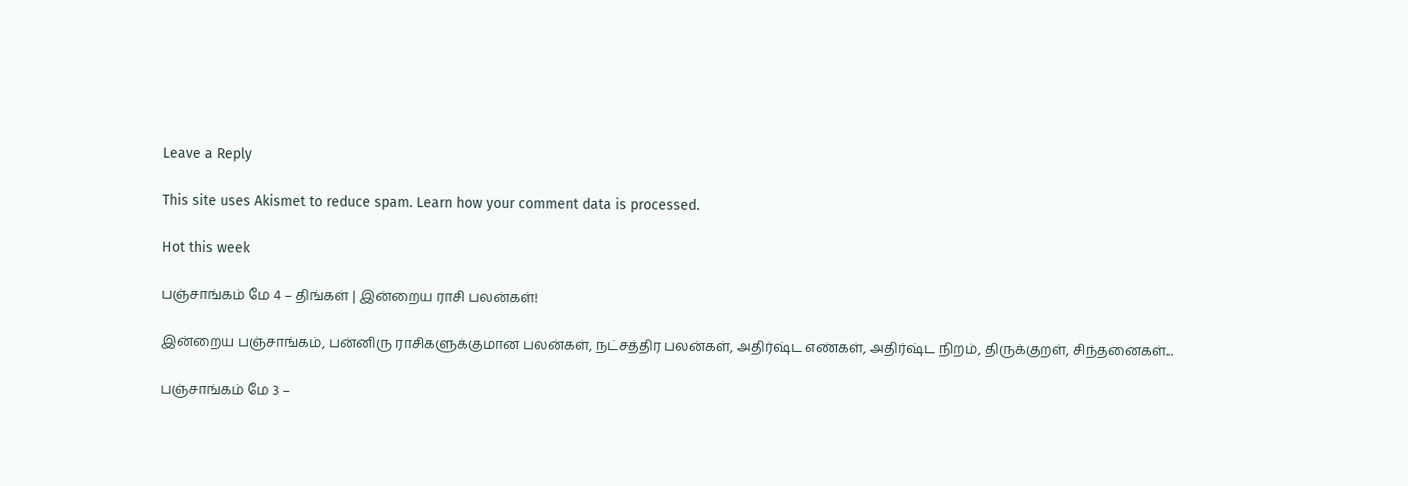Leave a Reply

This site uses Akismet to reduce spam. Learn how your comment data is processed.

Hot this week

பஞ்சாங்கம் மே 4 – திங்கள் | இன்றைய ராசி பலன்கள்!

இன்றைய பஞ்சாங்கம், பன்னிரு ராசிகளுக்குமான பலன்கள், நட்சத்திர பலன்கள், அதிர்ஷ்ட எண்கள், அதிர்ஷ்ட நிறம், திருக்குறள், சிந்தனைகள்...

பஞ்சாங்கம் மே 3 –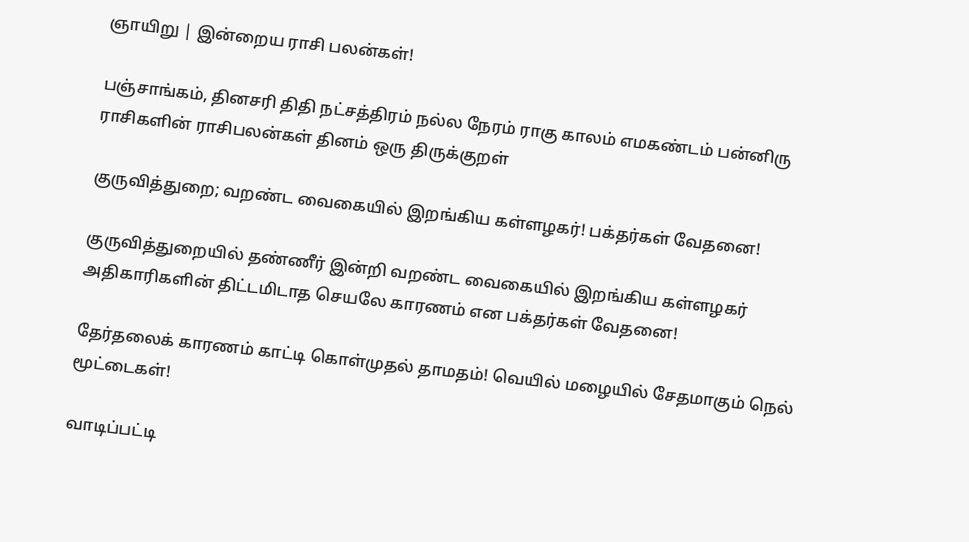ஞாயிறு | இன்றைய ராசி பலன்கள்!

பஞ்சாங்கம், தினசரி திதி நட்சத்திரம் நல்ல நேரம் ராகு காலம் எமகண்டம் பன்னிரு ராசிகளின் ராசிபலன்கள் தினம் ஒரு திருக்குறள்

குருவித்துறை; வறண்ட வைகையில் இறங்கிய கள்ளழகர்! பக்தர்கள் வேதனை!

குருவித்துறையில் தண்ணீர் இன்றி வறண்ட வைகையில் இறங்கிய கள்ளழகர் அதிகாரிகளின் திட்டமிடாத செயலே காரணம் என பக்தர்கள் வேதனை!

தேர்தலைக் காரணம் காட்டி கொள்முதல் தாமதம்! வெயில் மழையில் சேதமாகும் நெல் மூட்டைகள்!

வாடிப்பட்டி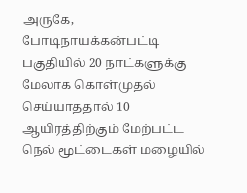அருகே, போடிநாயக்கன்பட்டி பகுதியில் 20 நாட்களுக்கு மேலாக கொள்முதல் செய்யாததால் 10 ஆயிரத்திற்கும் மேற்பட்ட நெல் மூட்டைகள் மழையில்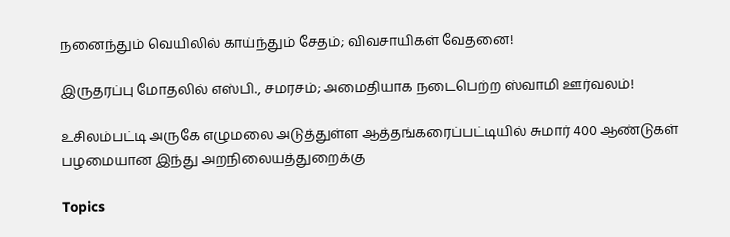நனைந்தும் வெயிலில் காய்ந்தும் சேதம்; விவசாயிகள் வேதனை!

இருதரப்பு மோதலில் எஸ்பி., சமரசம்; அமைதியாக நடைபெற்ற ஸ்வாமி ஊர்வலம்!

உசிலம்பட்டி அருகே எழுமலை அடுத்துள்ள ஆத்தங்கரைப்பட்டியில் சுமார் 400 ஆண்டுகள் பழமையான இந்து அறநிலையத்துறைக்கு

Topics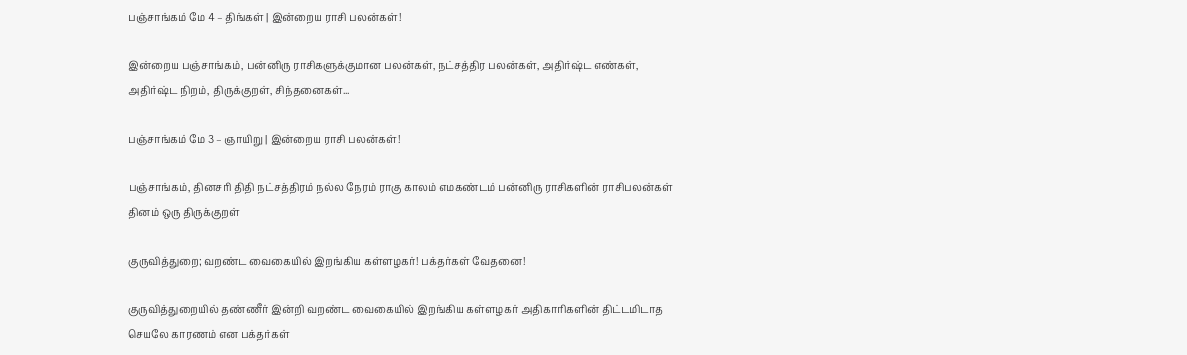பஞ்சாங்கம் மே 4 – திங்கள் | இன்றைய ராசி பலன்கள்!

இன்றைய பஞ்சாங்கம், பன்னிரு ராசிகளுக்குமான பலன்கள், நட்சத்திர பலன்கள், அதிர்ஷ்ட எண்கள், அதிர்ஷ்ட நிறம், திருக்குறள், சிந்தனைகள்...

பஞ்சாங்கம் மே 3 – ஞாயிறு | இன்றைய ராசி பலன்கள்!

பஞ்சாங்கம், தினசரி திதி நட்சத்திரம் நல்ல நேரம் ராகு காலம் எமகண்டம் பன்னிரு ராசிகளின் ராசிபலன்கள் தினம் ஒரு திருக்குறள்

குருவித்துறை; வறண்ட வைகையில் இறங்கிய கள்ளழகர்! பக்தர்கள் வேதனை!

குருவித்துறையில் தண்ணீர் இன்றி வறண்ட வைகையில் இறங்கிய கள்ளழகர் அதிகாரிகளின் திட்டமிடாத செயலே காரணம் என பக்தர்கள்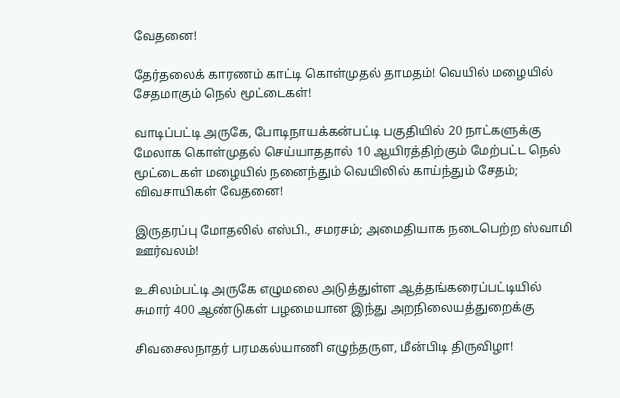வேதனை!

தேர்தலைக் காரணம் காட்டி கொள்முதல் தாமதம்! வெயில் மழையில் சேதமாகும் நெல் மூட்டைகள்!

வாடிப்பட்டி அருகே, போடிநாயக்கன்பட்டி பகுதியில் 20 நாட்களுக்கு மேலாக கொள்முதல் செய்யாததால் 10 ஆயிரத்திற்கும் மேற்பட்ட நெல் மூட்டைகள் மழையில் நனைந்தும் வெயிலில் காய்ந்தும் சேதம்; விவசாயிகள் வேதனை!

இருதரப்பு மோதலில் எஸ்பி., சமரசம்; அமைதியாக நடைபெற்ற ஸ்வாமி ஊர்வலம்!

உசிலம்பட்டி அருகே எழுமலை அடுத்துள்ள ஆத்தங்கரைப்பட்டியில் சுமார் 400 ஆண்டுகள் பழமையான இந்து அறநிலையத்துறைக்கு

சிவசைலநாதர் பரமகல்யாணி எழுந்தருள, மீன்பிடி திருவிழா!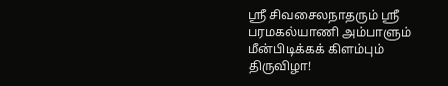ஸ்ரீ சிவசைலநாதரும் ஸ்ரீ பரமகல்யாணி அம்பாளும் மீன்பிடிக்கக் கிளம்பும் திருவிழா!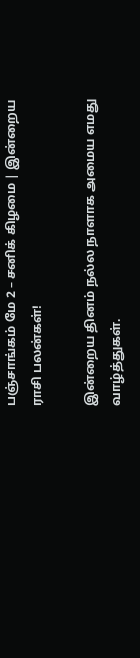பஞ்சாங்கம் மே 2 – சனிக் கிழமை | இன்றைய ராசி பலன்கள்!

இன்றைய தினம் நல்ல நாளாக அமைய எமது வாழ்த்துகள்.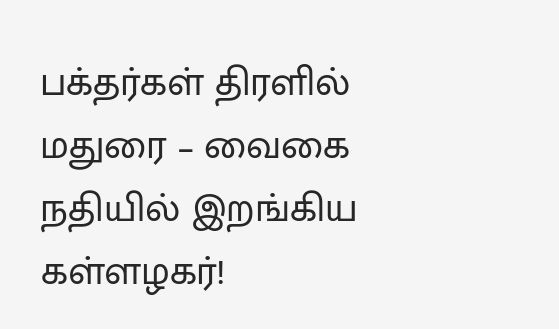பக்தர்கள் திரளில் மதுரை – வைகை நதியில் இறங்கிய கள்ளழகர்!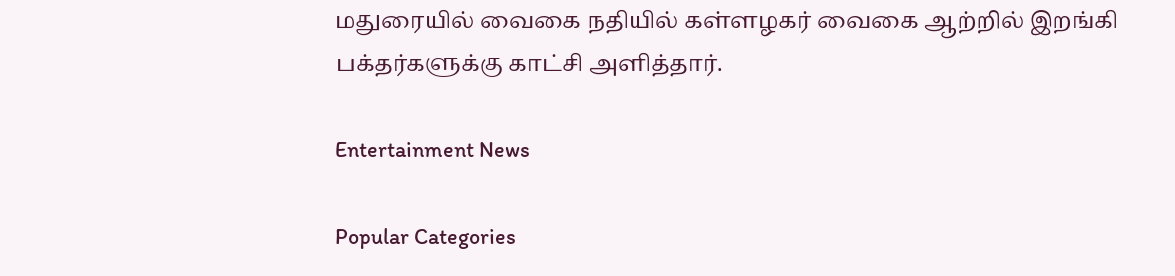மதுரையில் வைகை நதியில் கள்ளழகர் வைகை ஆற்றில் இறங்கி பக்தர்களுக்கு காட்சி அளித்தார்.

Entertainment News

Popular Categories